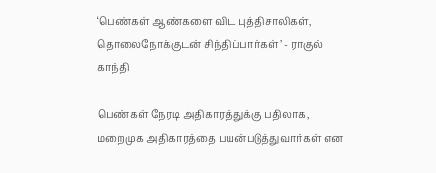‘பெண்கள் ஆண்களை விட புத்திசாலிகள், தொலைநோக்குடன் சிந்திப்பார்கள்’ - ராகுல் காந்தி

பெண்கள் நேரடி அதிகாரத்துக்கு பதிலாக, மறைமுக அதிகாரத்தை பயன்படுத்துவார்கள் என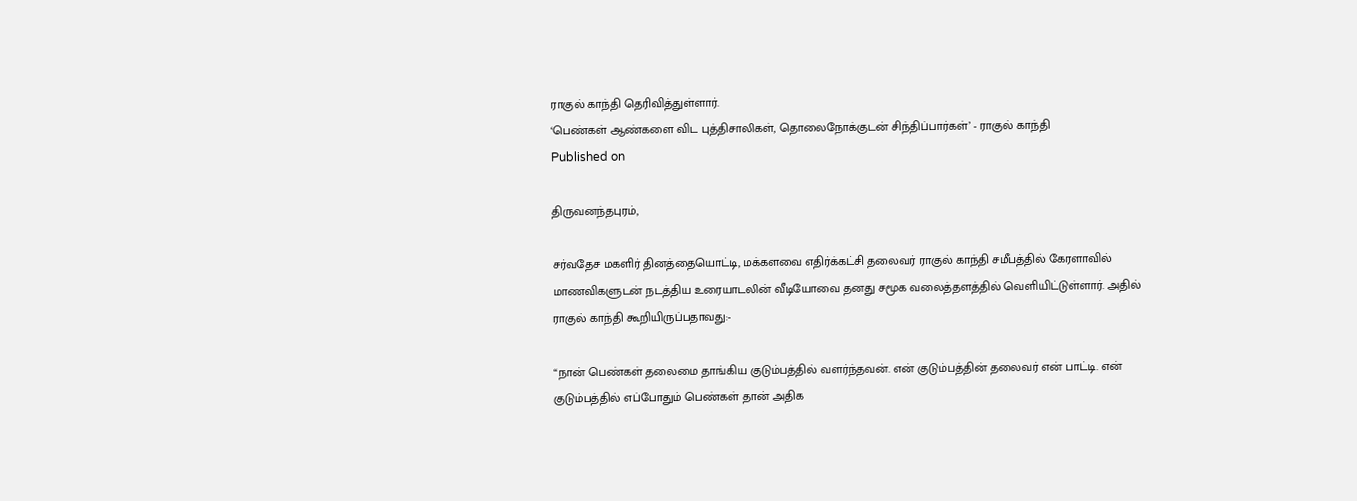ராகுல் காந்தி தெரிவித்துள்ளார்.
‘பெண்கள் ஆண்களை விட புத்திசாலிகள், தொலைநோக்குடன் சிந்திப்பார்கள்’ - ராகுல் காந்தி
Published on

திருவனந்தபுரம்,

சர்வதேச மகளிர் தினத்தையொட்டி, மக்களவை எதிர்க்கட்சி தலைவர் ராகுல் காந்தி சமீபத்தில் கேரளாவில் மாணவிகளுடன் நடத்திய உரையாடலின் வீடியோவை தனது சமூக வலைத்தளத்தில் வெளியிட்டுள்ளார். அதில் ராகுல் காந்தி கூறியிருப்பதாவது:-

“நான் பெண்கள் தலைமை தாங்கிய குடும்பத்தில் வளர்ந்தவன். என் குடும்பத்தின் தலைவர் என் பாட்டி. என் குடும்பத்தில் எப்போதும் பெண்கள் தான் அதிக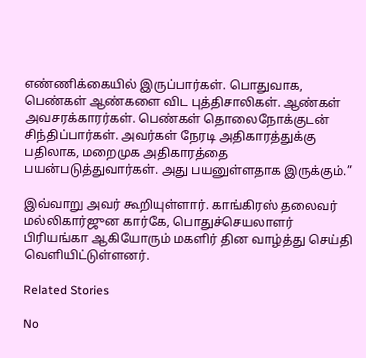எண்ணிக்கையில் இருப்பார்கள். பொதுவாக, பெண்கள் ஆண்களை விட புத்திசாலிகள். ஆண்கள் அவசரக்காரர்கள். பெண்கள் தொலைநோக்குடன் சிந்திப்பார்கள். அவர்கள் நேரடி அதிகாரத்துக்கு பதிலாக, மறைமுக அதிகாரத்தை பயன்படுத்துவார்கள். அது பயனுள்ளதாக இருக்கும்.”

இவ்வாறு அவர் கூறியுள்ளார். காங்கிரஸ் தலைவர் மல்லிகார்ஜுன கார்கே, பொதுச்செயலாளர் பிரியங்கா ஆகியோரும் மகளிர் தின வாழ்த்து செய்தி வெளியிட்டுள்ளனர்.

Related Stories

No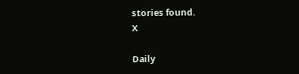stories found.
X

Daily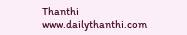Thanthi
www.dailythanthi.com